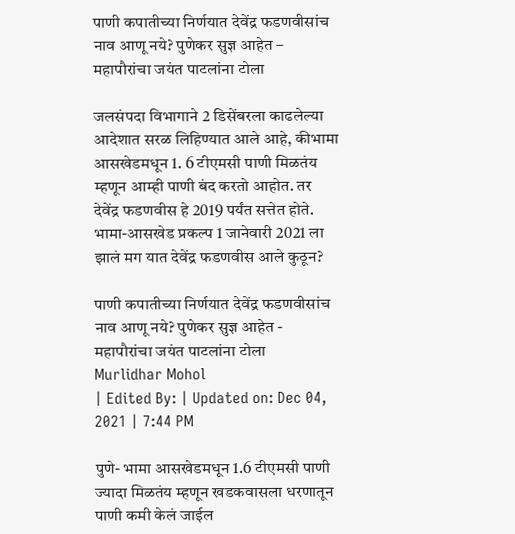पाणी कपातीच्या निर्णयात देवेंद्र फडणवीसांच नाव आणू नये? पुणेकर सुज्ञ आहेत – महापौरांचा जयंत पाटलांना टोला

जलसंपदा विभागाने 2 डिसेंबरला काढलेल्या आदेशात सरळ लिहिण्यात आले आहे, कीभामा आसखेडमधून 1. 6 टीएमसी पाणी मिळतंय म्हणून आम्ही पाणी बंद करतो आहोत. तर देवेंद्र फडणवीस हे 2019 पर्यंत सत्तेत होते. भामा-आसखेड प्रकल्प 1 जानेवारी 2021 ला झालं मग यात देवेंद्र फडणवीस आले कुठून?

पाणी कपातीच्या निर्णयात देवेंद्र फडणवीसांच नाव आणू नये? पुणेकर सुज्ञ आहेत - महापौरांचा जयंत पाटलांना टोला
Murlidhar Mohol
| Edited By: | Updated on: Dec 04, 2021 | 7:44 PM

पुणे- भामा आसखेडमधून 1.6 टीएमसी पाणी ज्यादा मिळतंय म्हणून खडकवासला धरणातून पाणी कमी केलं जाईल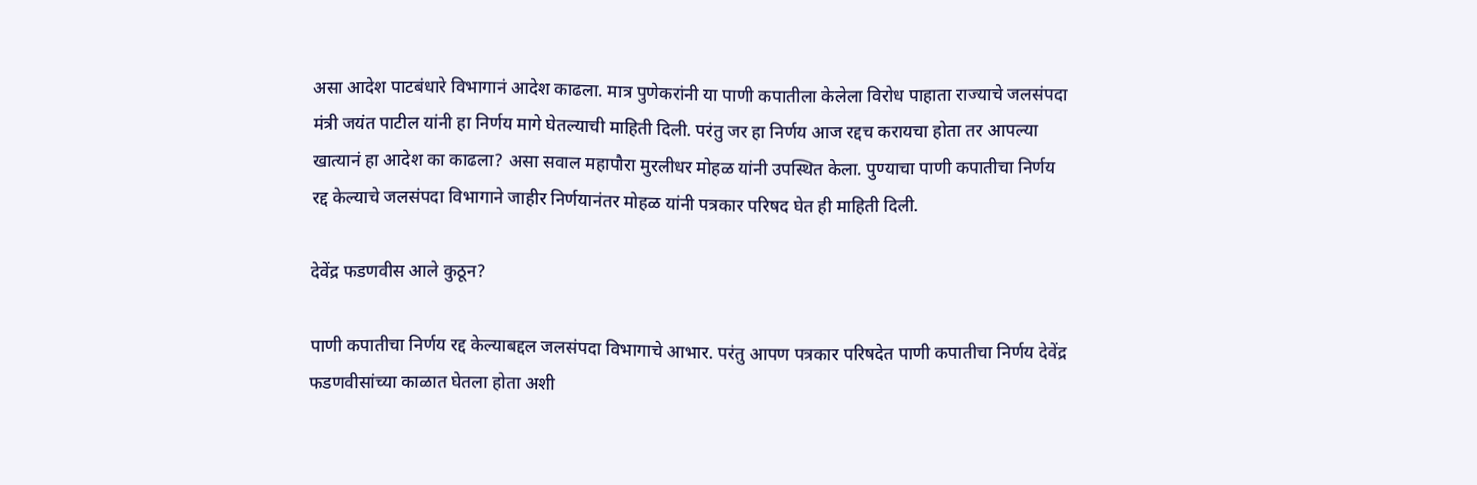असा आदेश पाटबंधारे विभागानं आदेश काढला. मात्र पुणेकरांनी या पाणी कपातीला केलेला विरोध पाहाता राज्याचे जलसंपदा मंत्री जयंत पाटील यांनी हा निर्णय मागे घेतल्याची माहिती दिली. परंतु जर हा निर्णय आज रद्दच करायचा होता तर आपल्या खात्यानं हा आदेश का काढला? असा सवाल महापौरा मुरलीधर मोहळ यांनी उपस्थित केला. पुण्याचा पाणी कपातीचा निर्णय रद्द केल्याचे जलसंपदा विभागाने जाहीर निर्णयानंतर मोहळ यांनी पत्रकार परिषद घेत ही माहिती दिली.

देवेंद्र फडणवीस आले कुठून?

पाणी कपातीचा निर्णय रद्द केल्याबद्दल जलसंपदा विभागाचे आभार. परंतु आपण पत्रकार परिषदेत पाणी कपातीचा निर्णय देवेंद्र फडणवीसांच्या काळात घेतला होता अशी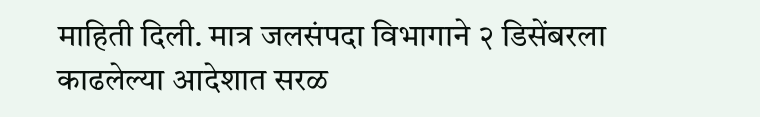माहिती दिली. मात्र जलसंपदा विभागाने २ डिसेंबरला काढलेल्या आदेशात सरळ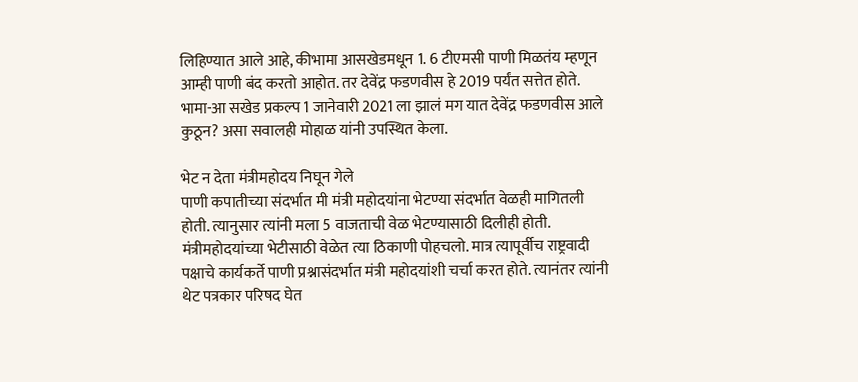लिहिण्यात आले आहे, कीभामा आसखेडमधून 1. 6 टीएमसी पाणी मिळतंय म्हणून आम्ही पाणी बंद करतो आहोत. तर देवेंद्र फडणवीस हे 2019 पर्यंत सत्तेत होते. भामा-आ सखेड प्रकल्प 1 जानेवारी 2021 ला झालं मग यात देवेंद्र फडणवीस आले कुठून? असा सवालही मोहाळ यांनी उपस्थित केला.

भेट न देता मंत्रीमहोदय निघून गेले
पाणी कपातीच्या संदर्भात मी मंत्री महोदयांना भेटण्या संदर्भात वेळही मागितली होती. त्यानुसार त्यांनी मला 5 वाजताची वेळ भेटण्यासाठी दिलीही होती. मंत्रीमहोदयांच्या भेटीसाठी वेळेत त्या ठिकाणी पोहचलो. मात्र त्यापूर्वीच राष्ट्रवादी पक्षाचे कार्यकर्ते पाणी प्रश्नासंदर्भात मंत्री महोदयांशी चर्चा करत होते. त्यानंतर त्यांनी थेट पत्रकार परिषद घेत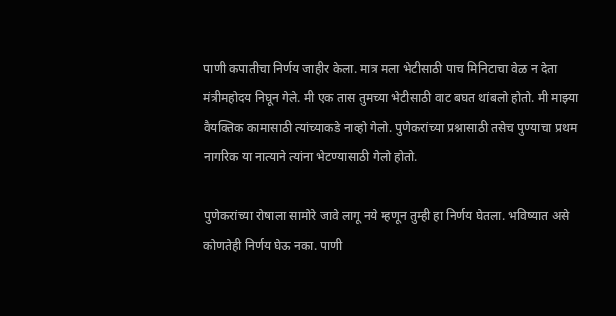पाणी कपातीचा निर्णय जाहीर केला. मात्र मला भेटीसाठी पाच मिनिटाचा वेळ न देता मंत्रीमहोदय निघून गेले. मी एक तास तुमच्या भेटीसाठी वाट बघत थांबलो होतो. मी माझ्या वैयक्तिक कामासाठी त्यांच्याकडे नाव्हो गेलो. पुणेकरांच्या प्रश्नासाठी तसेच पुण्याचा प्रथम नागरिक या नात्याने त्यांना भेटण्यासाठी गेलो होतो.

पुणेकरांच्या रोषाला सामोरे जावे लागू नये म्हणून तुम्ही हा निर्णय घेतला. भविष्यात असे कोणतेही निर्णय घेऊ नका. पाणी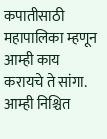कपातीसाठी महापालिका म्हणून आम्ही काय करायचे ते सांगा. आम्ही निश्चित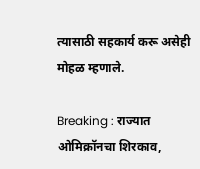त्यासाठी सहकार्य करू असेही मोहळ म्हणाले.

Breaking : राज्यात ओमिक्रॉनचा शिरकाव,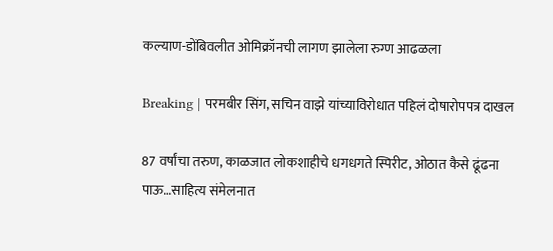कल्याण-डोंबिवलीत ओमिक्रॉनची लागण झालेला रुग्ण आढळला

Breaking | परमबीर सिंग, सचिन वाझे यांच्याविरोधात पहिलं दोषारोपपत्र दाखल

87 वर्षांचा तरुण, काळजात लोकशाहीचे धगधगते स्पिरीट, ओठात कैसे ढूंढना पाऊ…साहित्य संमेलनात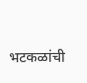भटकळांची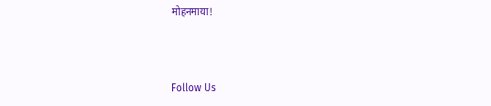मोहनमाया!



Follow Us